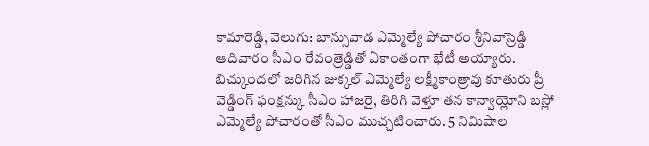కామారెడ్డి, వెలుగు: బాన్సువాడ ఎమ్మెల్యే పోచారం శ్రీనివాస్రెడ్డి ఆదివారం సీఎం రేవంత్రెడ్డితో ఏకాంతంగా భేటీ అయ్యారు. బిచ్కుందలో జరిగిన జుక్కల్ ఎమ్మెల్యే లక్ష్మీకాంత్రావు కూతురు ప్రీ వెడ్డింగ్ ఫంక్షన్కు సీఎం హాజరై, తిరిగి వెళ్తూ తన కాన్వాయ్లోని బస్లో ఎమ్మెల్యే పోచారంతో సీఎం ముచ్చటించారు. 5 నిమిషాల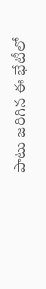పాటు జరిగిన ఈ భేటీలో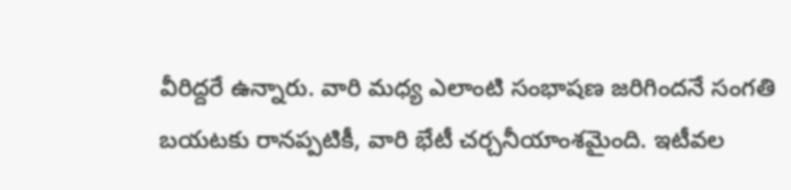వీరిద్దరే ఉన్నారు. వారి మధ్య ఎలాంటి సంభాషణ జరిగిందనే సంగతి బయటకు రానప్పటికీ, వారి భేటీ చర్చనీయాంశమైంది. ఇటీవల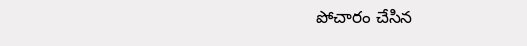పోచారం చేసిన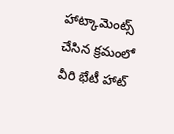హాట్కామెంట్స్ చేసిన క్రమంలో వీరి భేటీ హాట్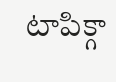టాపిక్గా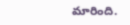మారింది.